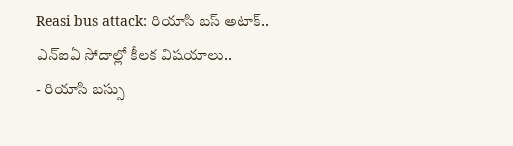Reasi bus attack: రియాసి బస్ అటాక్.. ఎన్ఐఏ సోదాల్లో కీలక విషయాలు..
- రియాసి బస్సు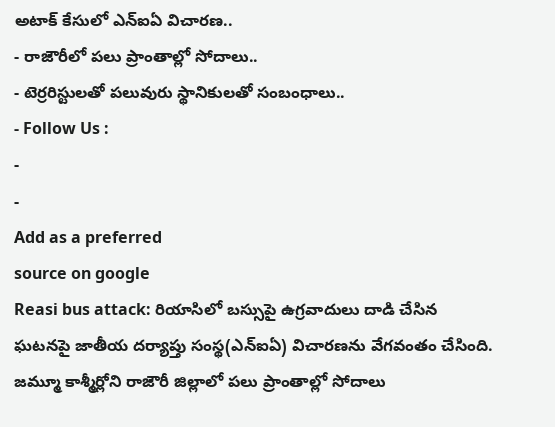అటాక్ కేసులో ఎన్ఐఏ విచారణ..
- రాజౌరీలో పలు ప్రాంతాల్లో సోదాలు..
- టెర్రరిస్టులతో పలువురు స్థానికులతో సంబంధాలు..
- Follow Us :
-
-
Add as a preferred
source on google
Reasi bus attack: రియాసిలో బస్సుపై ఉగ్రవాదులు దాడి చేసిన ఘటనపై జాతీయ దర్యాప్తు సంస్థ(ఎన్ఐఏ) విచారణను వేగవంతం చేసింది. జమ్మూ కాశ్మీర్లోని రాజౌరీ జిల్లాలో పలు ప్రాంతాల్లో సోదాలు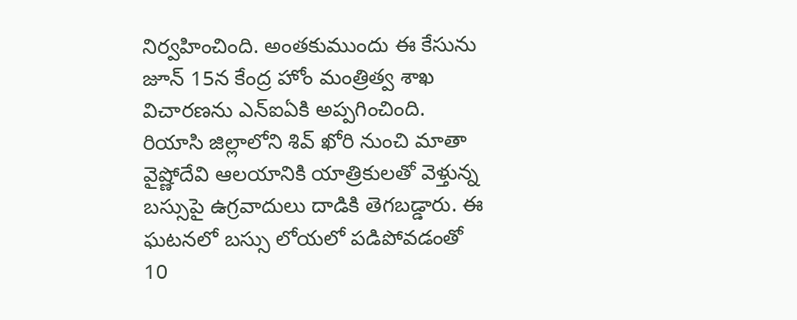నిర్వహించింది. అంతకుముందు ఈ కేసును జూన్ 15న కేంద్ర హోం మంత్రిత్వ శాఖ విచారణను ఎన్ఐఏకి అప్పగించింది. రియాసి జిల్లాలోని శివ్ ఖోరి నుంచి మాతా వైష్ణోదేవి ఆలయానికి యాత్రికులతో వెళ్తున్న బస్సుపై ఉగ్రవాదులు దాడికి తెగబడ్డారు. ఈ ఘటనలో బస్సు లోయలో పడిపోవడంతో 10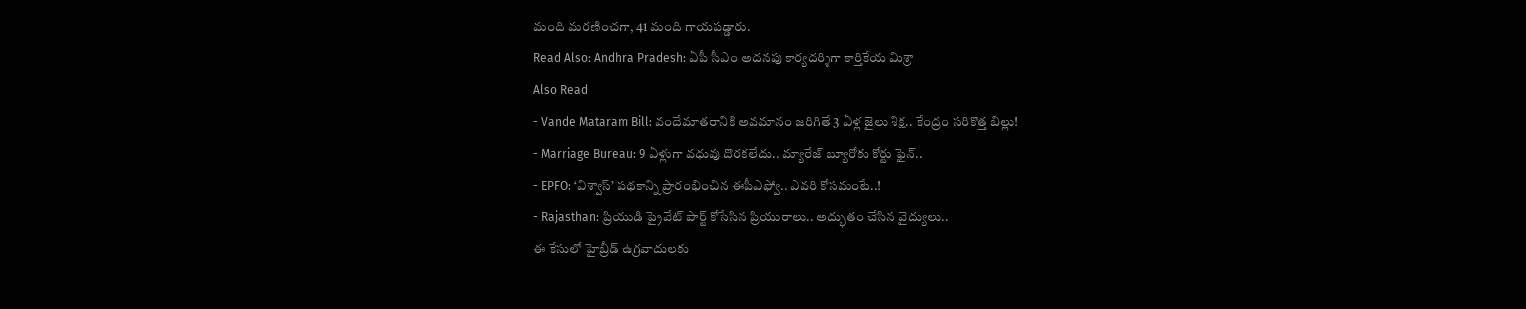మంది మరణించగా, 41 మంది గాయపడ్డారు.
Read Also: Andhra Pradesh: ఏపీ సీఎం అదనపు కార్యదర్శిగా కార్తికేయ మిశ్రా
Also Read
- Vande Mataram Bill: వందేమాతరానికి అవమానం జరిగితే 3 ఏళ్ల జైలు శిక్ష.. కేంద్రం సరికొత్త బిల్లు!
- Marriage Bureau: 9 ఏళ్లుగా వధువు దొరకలేదు.. మ్యారేజ్ బ్యూరోకు కోర్టు ఫైన్..
- EPFO: ‘విశ్వాస్’ పథకాన్ని ప్రారంభించిన ఈపీఎఫ్వో.. ఎవరి కోసమంటే..!
- Rajasthan: ప్రియుడి ప్రైవేట్ పార్ట్ కోసేసిన ప్రియురాలు.. అద్భుతం చేసిన వైద్యులు..
ఈ కేసులో హైబ్రీడ్ ఉగ్రవాదులకు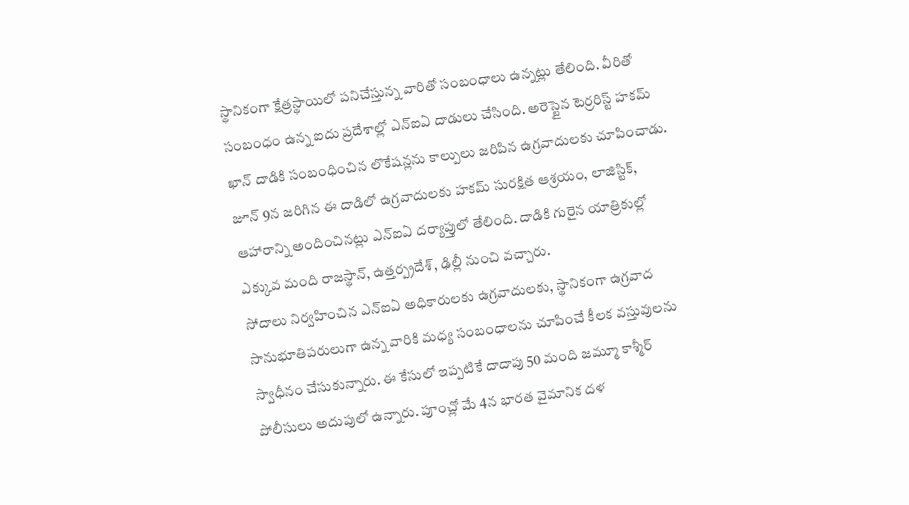స్థానికంగా క్షేత్రస్థాయిలో పనిచేస్తున్న వారితో సంబంధాలు ఉన్నట్లు తేలింది. వీరితో సంబంధం ఉన్న ఐదు ప్రదేశాల్లో ఎన్ఐఏ దాడులు చేసింది. అరెస్టైన టెర్రరిస్ట్ హకమ్ ఖాన్ దాడికి సంబంధించిన లొకేషన్లను కాల్పులు జరిపిన ఉగ్రవాదులకు చూపించాడు. జూన్ 9న జరిగిన ఈ దాడిలో ఉగ్రవాదులకు హకమ్ సురక్షిత ఆశ్రయం, లాజిస్టిక్, ఆహారాన్ని అందించినట్లు ఎన్ఐఏ దర్యాప్తులో తేలింది. దాడికి గురైన యాత్రికుల్లో ఎక్కువ మంది రాజస్థాన్, ఉత్తర్ప్రదేశ్, ఢిల్లీ నుంచి వచ్చారు.
సోదాలు నిర్వహించిన ఎన్ఐఏ అధికారులకు ఉగ్రవాదులకు, స్థానికంగా ఉగ్రవాద సానుభూతిపరులుగా ఉన్న వారికి మధ్య సంబంధాలను చూపించే కీలక వస్తువులను స్వాధీనం చేసుకున్నారు. ఈ కేసులో ఇప్పటికే దాదాపు 50 మంది జమ్మూ కాశ్మీర్ పోలీసులు అదుపులో ఉన్నారు. పూంచ్లో మే 4న భారత వైమానిక దళ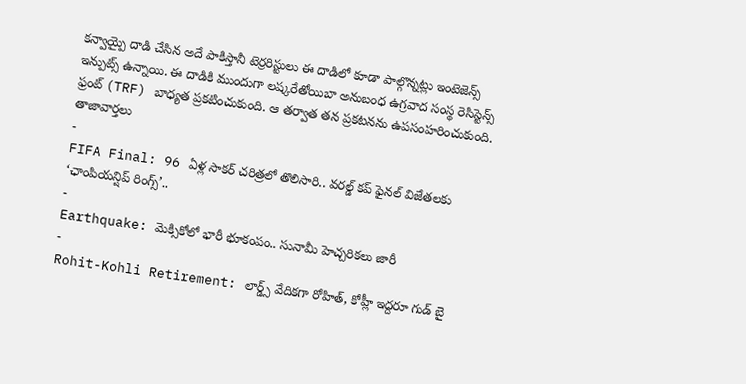కన్వాయ్పై దాడి చేసిన అదే పాకిస్తానీ టెర్రరిస్టులు ఈ దాడిలో కూడా పాల్గొన్నట్లు ఇంటెజెన్స్ ఇన్పుట్స్ ఉన్నాయి. ఈ దాడికి ముందుగా లష్కరేతోయిబా అనుబంధ ఉగ్రవాద సంస్థ రెసిస్టెన్స్ ఫ్రంట్ (TRF) బాధ్యత ప్రకటించుకుంది. ఆ తర్వాత తన ప్రకటనను ఉపసంహరించుకుంది.
తాజావార్తలు
-
FIFA Final: 96 ఏళ్ల సాకర్ చరిత్రలో తొలిసారి.. వరల్డ్ కప్ ఫైనల్ విజేతలకు ‘ఛాంపియన్షిప్ రింగ్స్’..
-
Earthquake: మెక్సికోలో భారీ భూకంపం.. సునామీ హెచ్చరికలు జారీ
-
Rohit-Kohli Retirement: లార్డ్స్ వేదికగా రోహిత్, కోహ్లీ ఇద్దరూ గుడ్ బై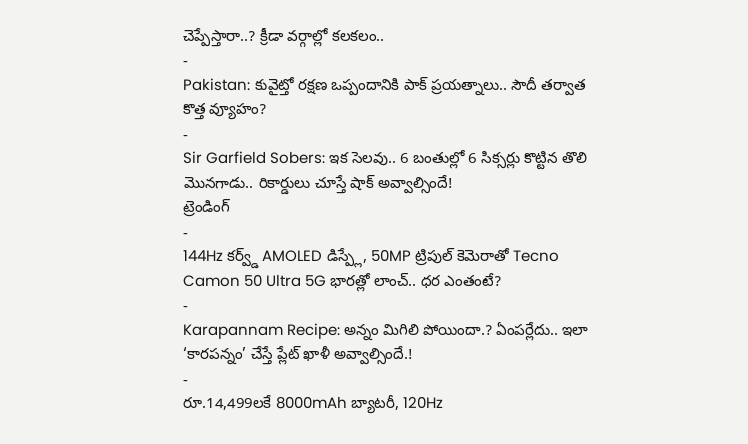చెప్పేస్తారా..? క్రీడా వర్గాల్లో కలకలం..
-
Pakistan: కువైట్తో రక్షణ ఒప్పందానికి పాక్ ప్రయత్నాలు.. సౌదీ తర్వాత కొత్త వ్యూహం?
-
Sir Garfield Sobers: ఇక సెలవు.. 6 బంతుల్లో 6 సిక్సర్లు కొట్టిన తొలి మొనగాడు.. రికార్డులు చూస్తే షాక్ అవ్వాల్సిందే!
ట్రెండింగ్
-
144Hz కర్వ్డ్ AMOLED డిస్ప్లే, 50MP ట్రిపుల్ కెమెరాతో Tecno Camon 50 Ultra 5G భారత్లో లాంచ్.. ధర ఎంతంటే?
-
Karapannam Recipe: అన్నం మిగిలి పోయిందా.? ఏంపర్లేదు.. ఇలా ‘కారపన్నం’ చేస్తే ప్లేట్ ఖాళీ అవ్వాల్సిందే.!
-
రూ.14,499లకే 8000mAh బ్యాటరీ, 120Hz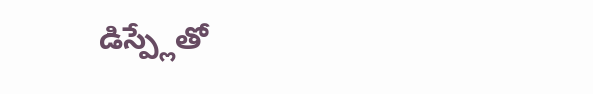డిస్ప్లేతో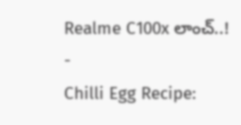Realme C100x లాంచ్..!
-
Chilli Egg Recipe: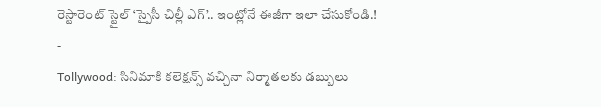రెస్టారెంట్ స్టైల్ ‘స్పైసీ చిల్లీ ఎగ్’.. ఇంట్లోనే ఈజీగా ఇలా చేసుకోండి.!
-
Tollywood: సినిమాకి కలెక్షన్స్ వచ్చినా నిర్మాతలకు డబ్బులు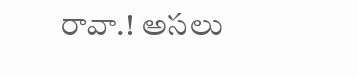రావా.! అసలు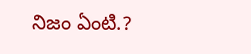నిజం ఏంటి.?